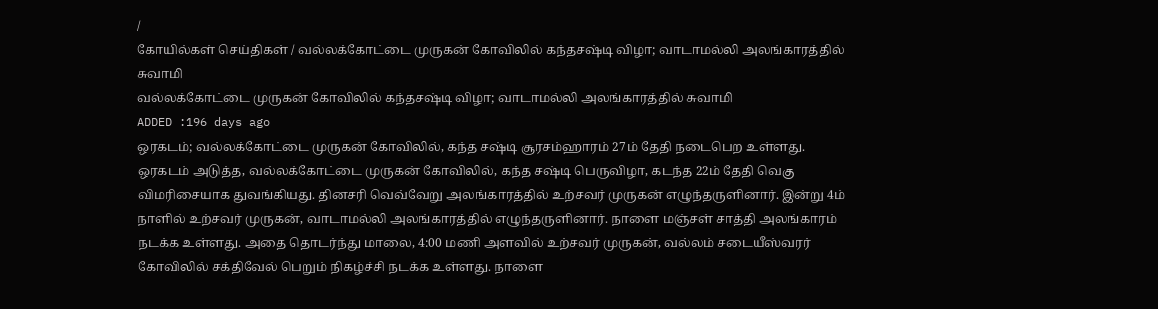/
கோயில்கள் செய்திகள் / வல்லக்கோட்டை முருகன் கோவிலில் கந்தசஷ்டி விழா; வாடாமல்லி அலங்காரத்தில் சுவாமி
வல்லக்கோட்டை முருகன் கோவிலில் கந்தசஷ்டி விழா; வாடாமல்லி அலங்காரத்தில் சுவாமி
ADDED :196 days ago
ஒரகடம்; வல்லக்கோட்டை முருகன் கோவிலில், கந்த சஷ்டி சூரசம்ஹாரம் 27ம் தேதி நடைபெற உள்ளது.
ஒரகடம் அடுத்த, வல்லக்கோட்டை முருகன் கோவிலில், கந்த சஷ்டி பெருவிழா, கடந்த 22ம் தேதி வெகு விமரிசையாக துவங்கியது. தினசரி வெவ்வேறு அலங்காரத்தில் உற்சவர் முருகன் எழுந்தருளினார். இன்று 4ம் நாளில் உற்சவர் முருகன், வாடாமல்லி அலங்காரத்தில் எழுந்தருளினார். நாளை மஞ்சள் சாத்தி அலங்காரம் நடக்க உள்ளது. அதை தொடர்ந்து மாலை, 4:00 மணி அளவில் உற்சவர் முருகன், வல்லம் சடையீஸ்வரர் கோவிலில் சக்திவேல் பெறும் நிகழ்ச்சி நடக்க உள்ளது. நாளை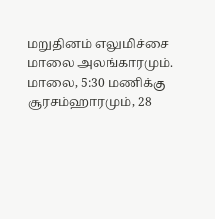மறுதினம் எலுமிச்சை மாலை அலங்காரமும். மாலை, 5:30 மணிக்கு சூரசம்ஹாரமும், 28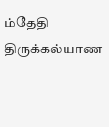ம்தேதி திருக்கல்யாண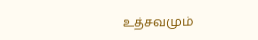உத்சவமும்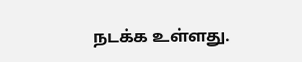நடக்க உள்ளது.